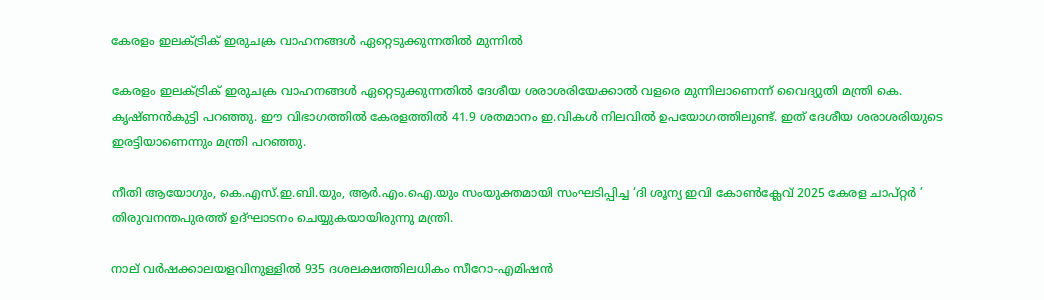കേരളം ഇലക്ട്രിക് ഇരുചക്ര വാഹനങ്ങൾ ഏറ്റെടുക്കുന്നതിൽ മുന്നില്‍

കേരളം ഇലക്ട്രിക് ഇരുചക്ര വാഹനങ്ങള്‍ ഏറ്റെടുക്കുന്നതില്‍ ദേശീയ ശരാശരിയേക്കാല്‍ വളരെ മുന്നിലാണെന്ന് വൈദ്യുതി മന്ത്രി കെ. കൃഷ്ണൻകുട്ടി പറഞ്ഞു. ഈ വിഭാഗത്തില്‍ കേരളത്തില്‍ 41.9 ശതമാനം ഇ.വികള്‍ നിലവില്‍ ഉപയോഗത്തിലുണ്ട്. ഇത് ദേശീയ ശരാശരിയുടെ ഇരട്ടിയാണെന്നും മന്ത്രി പറഞ്ഞു.

നീതി ആയോഗും, കെ.എസ്.ഇ.ബി.യും, ആര്‍‍.എം.ഐ.യും സംയുക്തമായി സംഘടിപ്പിച്ച ‘ദി ശൂന്യ ഇവി കോണ്‍‍ക്ലേവ് 2025 കേരള ചാപ്റ്റര്‍ ’ തിരുവനന്തപുരത്ത് ഉദ്ഘാടനം ചെയ്യുകയായിരുന്നു മന്ത്രി.

നാല് വര്‍‍ഷക്കാലയളവിനുള്ളില്‍‍ 935 ദശലക്ഷത്തിലധികം സീറോ-എമിഷന്‍‍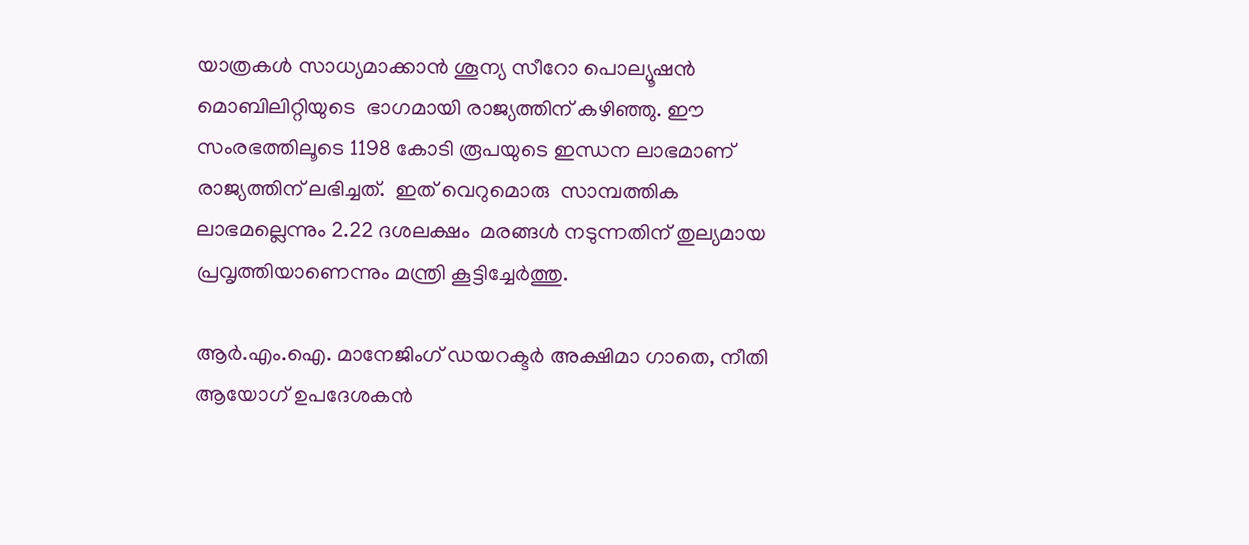യാത്രകള്‍ സാധ്യമാക്കാന്‍ ശൂന്യ സീറോ പൊല്യൂഷന്‍‍ മൊബിലിറ്റിയുടെ  ഭാഗമായി രാജ്യത്തിന് കഴിഞ്ഞു. ഈ സംരഭത്തിലൂടെ 1198 കോടി രൂപയുടെ ഇന്ധന ലാഭമാണ് രാജ്യത്തിന് ലഭിച്ചത്.  ഇത് വെറുമൊരു  സാമ്പത്തിക ലാഭമല്ലെന്നും 2.22 ദശലക്ഷം  മരങ്ങള്‍ നടുന്നതിന് തുല്യമായ പ്രവൃത്തിയാണെന്നും മന്ത്രി കൂട്ടിച്ചേര്‍‍ത്തു.

ആര്‍.എം.ഐ. മാനേജിംഗ് ഡയറക്ടര്‍ അക്ഷിമാ ഗാതെ, നീതി ആയോഗ് ഉപദേശകന്‍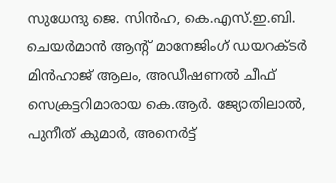സുധേന്ദു ജെ. സിന്‍‍ഹ, കെ.എസ്.ഇ.ബി. ചെയര്‍മാന്‍ ആൻ്റ് മാനേജിംഗ് ഡയറക്ടര്‍ മിന്‍‍ഹാജ് ആലം, അഡീഷണല്‍ ചീഫ് സെക്രട്ടറിമാരായ കെ.ആര്‍‍. ജ്യോതിലാല്‍, പുനീത് കുമാര്‍, അനെര്‍‍ട്ട്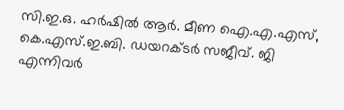സി.ഇ.ഒ. ഹര്‍ഷില്‍‍ ആര്‍. മീണ ഐ.എ.എസ്, കെ.എസ്.ഇ.ബി. ഡയറക്ടര്‍‍ സജീവ്. ജി എന്നിവര്‍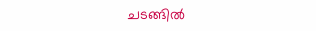ചടങ്ങില്‍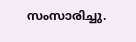സംസാരിച്ചു.